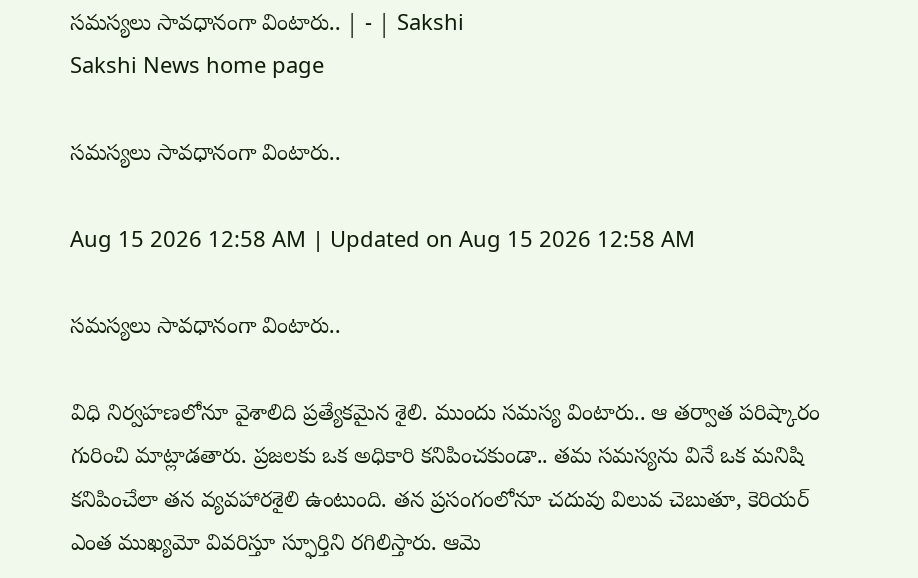సమస్యలు సావధానంగా వింటారు.. | - | Sakshi
Sakshi News home page

సమస్యలు సావధానంగా వింటారు..

Aug 15 2026 12:58 AM | Updated on Aug 15 2026 12:58 AM

సమస్యలు సావధానంగా వింటారు..

విధి నిర్వహణలోనూ వైశాలిది ప్రత్యేకమైన శైలి. ముందు సమస్య వింటారు.. ఆ తర్వాత పరిష్కారం గురించి మాట్లాడతారు. ప్రజలకు ఒక అధికారి కనిపించకుండా.. తమ సమస్యను వినే ఒక మనిషి కనిపించేలా తన వ్యవహారశైలి ఉంటుంది. తన ప్రసంగంలోనూ చదువు విలువ చెబుతూ, కెరియర్‌ ఎంత ముఖ్యమో వివరిస్తూ స్ఫూర్తిని రగిలిస్తారు. ఆమె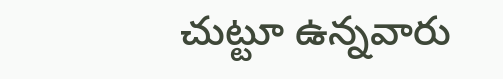చుట్టూ ఉన్నవారు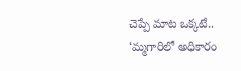చెప్పే మాట ఒక్కటే.. ‘మ్మగారిలో అధికారం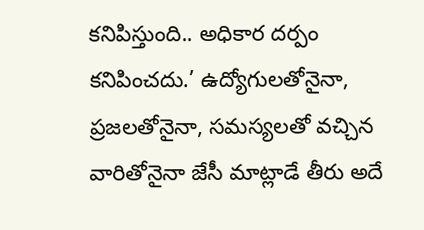కనిపిస్తుంది.. అధికార దర్పం కనిపించదు.’ ఉద్యోగులతోనైనా, ప్రజలతోనైనా, సమస్యలతో వచ్చిన వారితోనైనా జేసీ మాట్లాడే తీరు అదే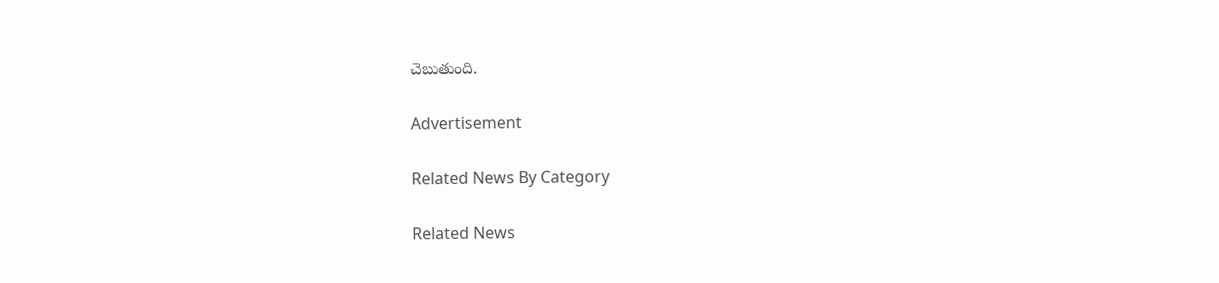చెబుతుంది.

Advertisement

Related News By Category

Related News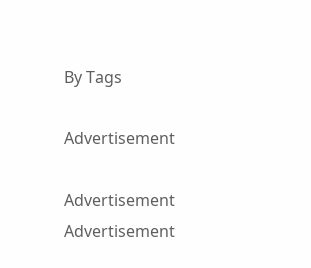By Tags

Advertisement

Advertisement
Advertisement